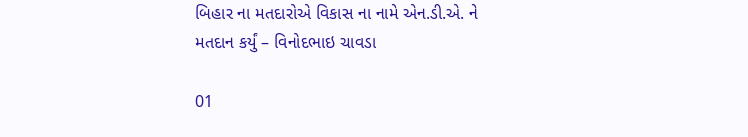બિહાર ના મતદારોએ વિકાસ ના નામે એન.ડી.એ. ને મતદાન કર્યું – વિનોદભાઇ ચાવડા

01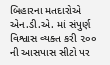બિહારના મતદારોએ એન.ડી.એ. માં સંપુર્ણ વિશ્વાસ વ્યક્ત કરી ૨૦૦ ની આસપાસ સીટો પર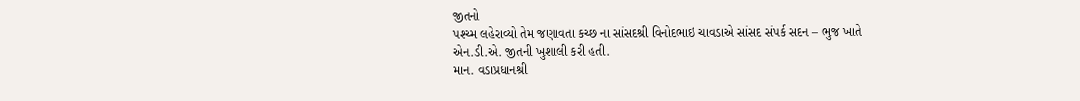જીતનો
પશ્ચ્મ લહેરાવ્યો તેમ જણાવતા કચ્છ ના સાંસદશ્રી વિનોદભાઇ ચાવડાએ સાંસદ સંપર્ક સદન – ભુજ ખાતે
એન.ડી.એ. જીતની ખુશાલી કરી હતી.
માન. વડાપ્રધાનશ્રી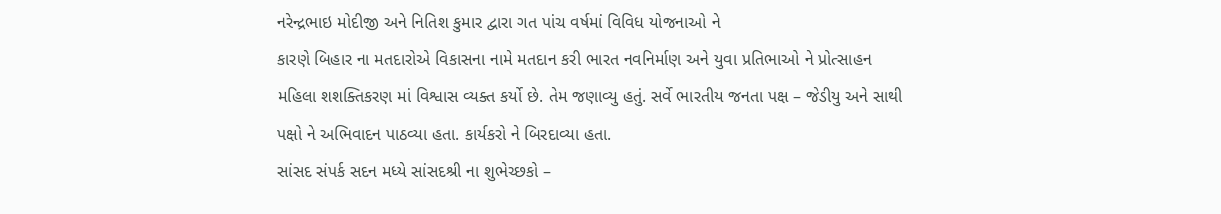નરેન્દ્રભાઇ મોદીજી અને નિતિશ કુમાર દ્વારા ગત પાંચ વર્ષમાં વિવિધ યોજનાઓ ને
કારણે બિહાર ના મતદારોએ વિકાસના નામે મતદાન કરી ભારત નવનિર્માણ અને યુવા પ્રતિભાઓ ને પ્રોત્સાહન
મહિલા શશક્તિકરણ માં વિશ્વાસ વ્યક્ત કર્યો છે. તેમ જણાવ્યુ હતું. સર્વે ભારતીય જનતા પક્ષ – જેડીયુ અને સાથી
પક્ષો ને અભિવાદન પાઠવ્યા હતા. કાર્યકરો ને બિરદાવ્યા હતા.
સાંસદ સંપર્ક સદન મધ્યે સાંસદશ્રી ના શુભેચ્છકો –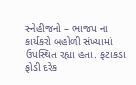સ્નેહીજનો – ભાજપ ના કાર્યકરો બહોળી સંખ્યામાં
ઉપસ્થિત રહ્યા હતા. ફટાકડા ફોડી દરેક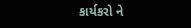કાર્યકરો ને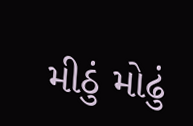મીઠું મોઢું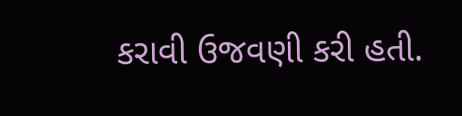કરાવી ઉજવણી કરી હતી.